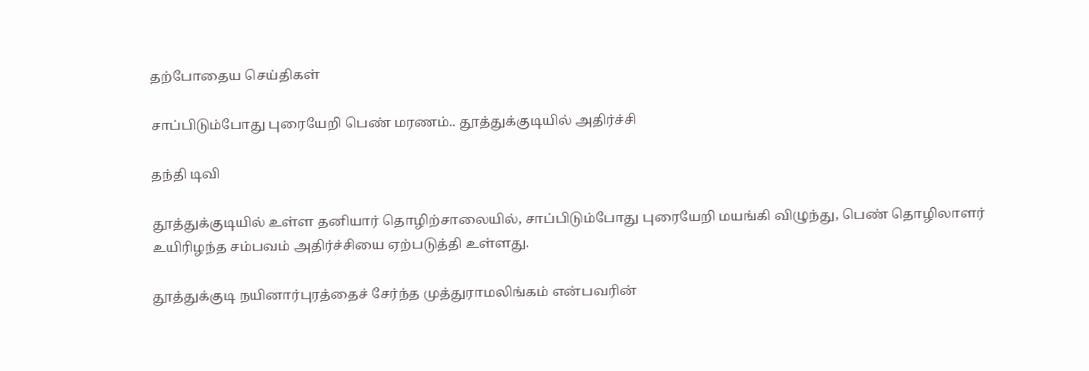தற்போதைய செய்திகள்

சாப்பிடும்போது புரையேறி பெண் மரணம்.. தூத்துக்குடியில் அதிர்ச்சி

தந்தி டிவி

தூத்துக்குடியில் உள்ள தனியார் தொழிற்சாலையில், சாப்பிடும்போது புரையேறி மயங்கி விழுந்து, பெண் தொழிலாளர் உயிரிழந்த சம்பவம் அதிர்ச்சியை ஏற்படுத்தி உள்ளது.

தூத்துக்குடி நயினார்புரத்தைச் சேர்ந்த முத்துராமலிங்கம் என்பவரின்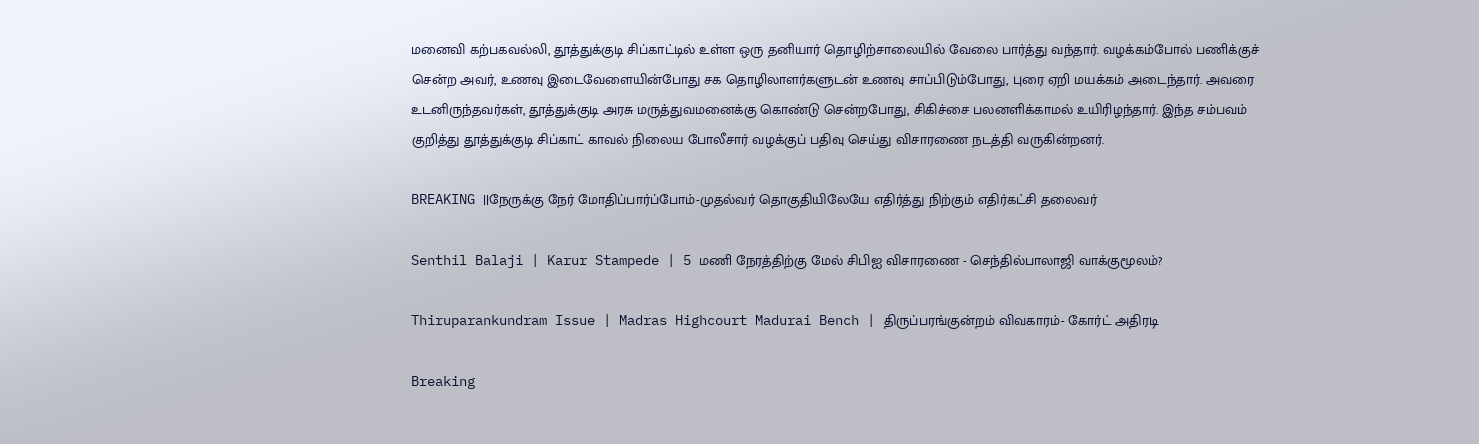மனைவி கற்பகவல்லி, தூத்துக்குடி சிப்காட்டில் உள்ள ஒரு தனியார் தொழிற்சாலையில் வேலை பார்த்து வந்தார். வழக்கம்போல் பணிக்குச் சென்ற அவர், உணவு இடைவேளையின்போது சக தொழிலாளர்களுடன் உணவு சாப்பிடும்போது, புரை ஏறி மயக்கம் அடைந்தார். அவரை உடனிருந்தவர்கள், தூத்துக்குடி அரசு மருத்துவமனைக்கு கொண்டு சென்றபோது, சிகிச்சை பலனளிக்காமல் உயிரிழந்தார். இந்த சம்பவம் குறித்து தூத்துக்குடி சிப்காட் காவல் நிலைய போலீசார் வழக்குப் பதிவு செய்து விசாரணை நடத்தி வருகின்றனர்.

BREAKING ||நேருக்கு நேர் மோதிப்பார்ப்போம்-முதல்வர் தொகுதியிலேயே எதிர்த்து நிற்கும் எதிர்கட்சி தலைவர்

Senthil Balaji | Karur Stampede | 5 மணி நேரத்திற்கு மேல் சிபிஐ விசாரணை - செந்தில்பாலாஜி வாக்குமூலம்?

Thiruparankundram Issue | Madras Highcourt Madurai Bench | திருப்பரங்குன்றம் விவகாரம்- கோர்ட் அதிரடி

Breaking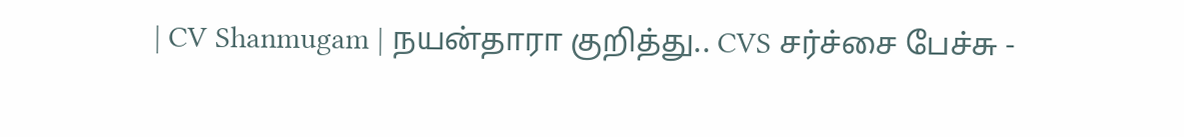| CV Shanmugam | நயன்தாரா குறித்து.. CVS சர்ச்சை பேச்சு -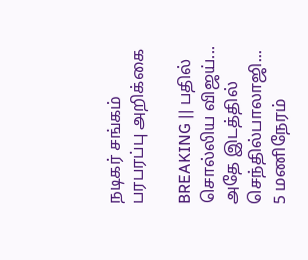நடிகர் சங்கம் பரபரப்பு அறிக்கை

BREAKING || பதில் சொல்லிய விஜய்... அதே இடத்தில் செந்தில்பாலாஜி... 5 மணிநேரம்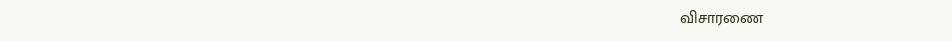விசாரணை